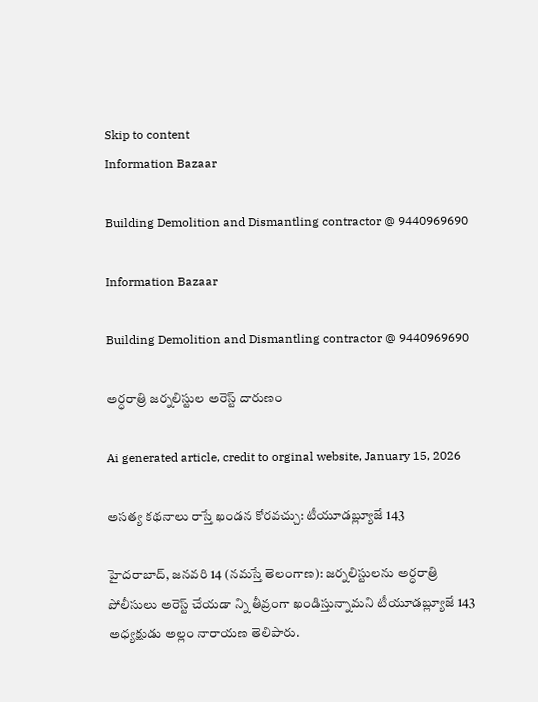Skip to content
Information Bazaar

Building Demolition and Dismantling contractor @ 9440969690

Information Bazaar

Building Demolition and Dismantling contractor @ 9440969690

అర్ధరాత్రి జర్నలిస్టుల అరెస్ట్‌ దారుణం

Ai generated article, credit to orginal website, January 15, 2026

అసత్య కథనాలు రాస్తే ఖండన కోరవచ్చు: టీయూడబ్ల్యూజే 143

హైదరాబాద్‌, జనవరి 14 (నమస్తే తెలంగాణ): జర్నలిస్టులను అర్ధరాత్రి పోలీసులు అరెస్ట్‌ చేయడా న్ని తీవ్రంగా ఖండిస్తున్నామని టీయూడబ్ల్యూజే 143 అధ్యక్షుడు అల్లం నారాయణ తెలిపారు.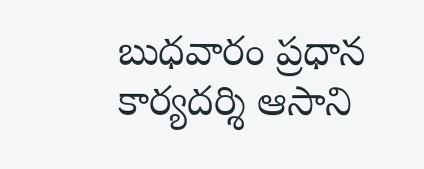బుధవారం ప్రధాన కార్యదర్శి ఆసాని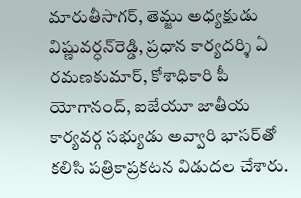మారుతీసాగర్‌, తెమ్జు అధ్యక్షుడు విష్ణువర్ధన్‌రెడ్డి, ప్రధాన కార్యదర్శి ఏ రమణకుమార్‌, కోశాధికారి పీ యోగానంద్‌, ఐజేయూ జాతీయ కార్యవర్గ సభ్యుడు అవ్వారి భాసర్‌తో కలిసి పత్రికాప్రకటన విడుదల చేశారు.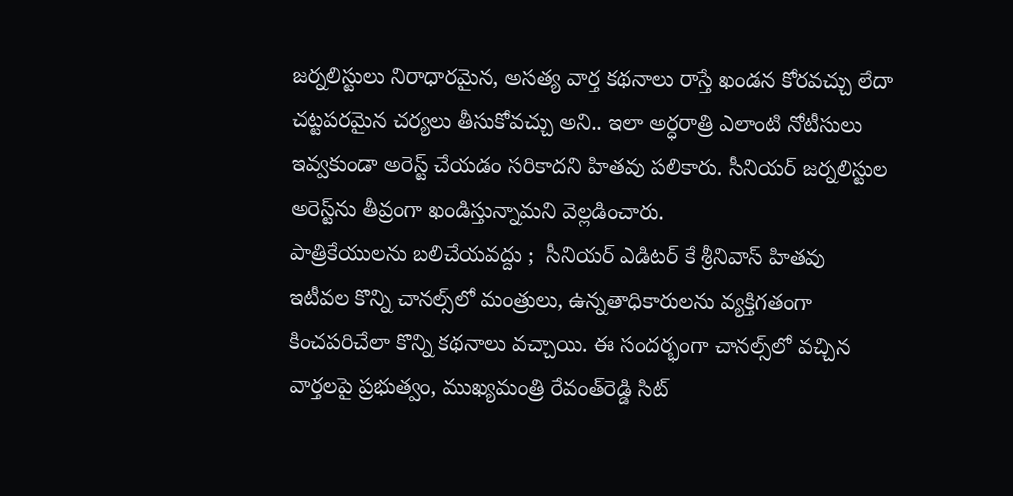జర్నలిస్టులు నిరాధారమైన, అసత్య వార్త కథనాలు రాస్తే ఖండన కోరవచ్చు లేదా చట్టపరమైన చర్యలు తీసుకోవచ్చు అని.. ఇలా అర్ధరాత్రి ఎలాంటి నోటీసులు ఇవ్వకుండా అరెస్ట్‌ చేయడం సరికాదని హితవు పలికారు. సీనియర్‌ జర్నలిస్టుల అరెస్ట్‌ను తీవ్రంగా ఖండిస్తున్నామని వెల్లడించారు.
పాత్రికేయులను బలిచేయవద్దు ;  సీనియర్‌ ఎడిటర్‌ కే శ్రీనివాస్‌ హితవు
ఇటీవల కొన్ని చానల్స్‌లో మంత్రులు, ఉన్నతాధికారులను వ్యక్తిగతంగా కించపరిచేలా కొన్ని కథనాలు వచ్చాయి. ఈ సందర్భంగా చానల్స్‌లో వచ్చిన వార్తలపై ప్రభుత్వం, ముఖ్యమంత్రి రేవంత్‌రెడ్డి సిట్‌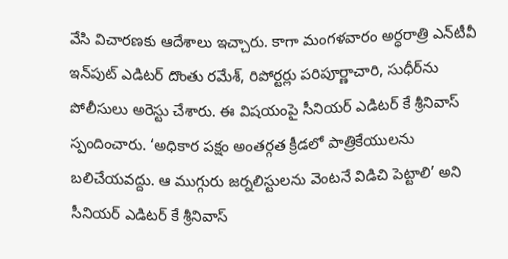వేసి విచారణకు ఆదేశాలు ఇచ్చారు. కాగా మంగళవారం అర్ధరాత్రి ఎన్‌టీవీ ఇన్‌పుట్‌ ఎడిటర్‌ దొంతు రమేశ్‌, రిపోర్టర్లు పరిపూర్ణాచారి, సుధీర్‌ను పోలీసులు అరెస్టు చేశారు. ఈ విషయంపై సీనియర్‌ ఎడిటర్‌ కే శ్రీనివాస్‌ స్పందించారు. ‘అధికార పక్షం అంతర్గత క్రీడలో పాత్రికేయులను బలిచేయవద్దు. ఆ ముగ్గురు జర్నలిస్టులను వెంటనే విడిచి పెట్టాలి’ అని సీనియర్‌ ఎడిటర్‌ కే శ్రీనివాస్‌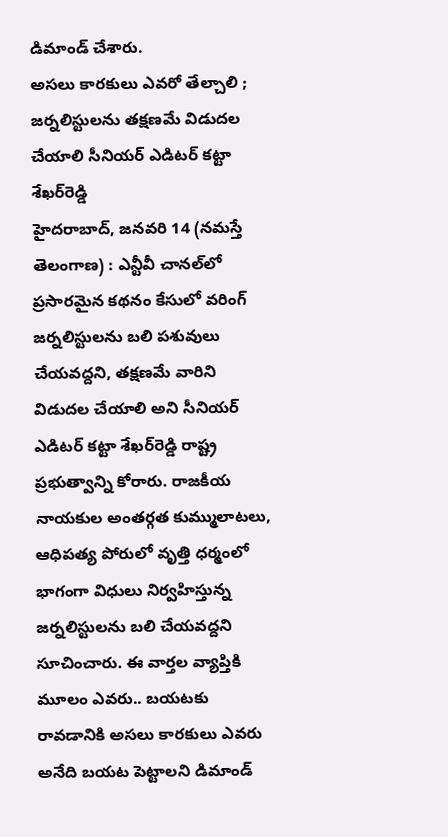డిమాండ్‌ చేశారు.
అసలు కారకులు ఎవరో తేల్చాలి ; జర్నలిస్టులను తక్షణమే విడుదల చేయాలి సీనియర్‌ ఎడిటర్‌ కట్టా శేఖర్‌రెడ్డి
హైదరాబాద్‌, జనవరి 14 (నమస్తే తెలంగాణ) : ఎన్టీవీ చానల్‌లో ప్రసారమైన కథనం కేసులో వరింగ్‌ జర్నలిస్టులను బలి పశువులు చేయవద్దని, తక్షణమే వారిని విడుదల చేయాలి అని సీనియర్‌ ఎడిటర్‌ కట్టా శేఖర్‌రెడ్డి రాష్ట్ర ప్రభుత్వాన్ని కోరారు. రాజకీయ నాయకుల అంతర్గత కుమ్ములాటలు, ఆధిపత్య పోరులో వృత్తి ధర్మంలో భాగంగా విధులు నిర్వహిస్తున్న జర్నలిస్టులను బలి చేయవద్దని సూచించారు. ఈ వార్తల వ్యాప్తికి మూలం ఎవరు.. బయటకు రావడానికి అసలు కారకులు ఎవరు అనేది బయట పెట్టాలని డిమాండ్‌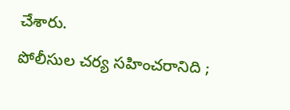చేశారు.
పోలీసుల చర్య సహించరానిది ;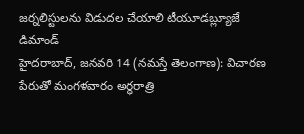జర్నలిస్టులను విడుదల చేయాలి టీయూడబ్ల్యూజే డిమాండ్‌
హైదరాబాద్‌, జనవరి 14 (నమస్తే తెలంగాణ): విచారణ పేరుతో మంగళవారం అర్ధరాత్రి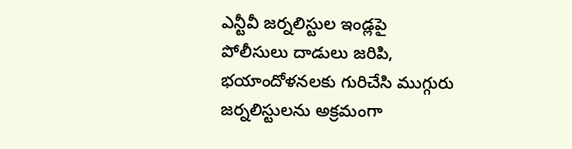ఎన్టీవీ జర్నలిస్టుల ఇండ్లపై పోలీసులు దాడులు జరిపి, భయాందోళనలకు గురిచేసి ముగ్గురు జర్నలిస్టులను అక్రమంగా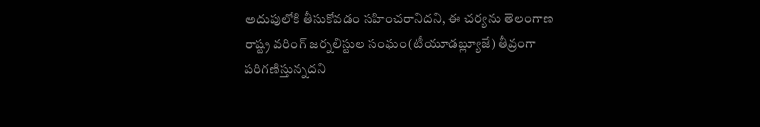అదుపులోకి తీసుకోవడం సహించరానిదని, ఈ చర్యను తెలంగాణ రాష్ట్ర వరింగ్‌ జర్నలిస్టుల సంఘం(టీయూడబ్ల్యూజే) తీవ్రంగా పరిగణిస్తున్నదని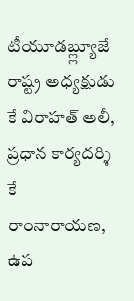టీయూడబ్ల్ల్యూజే రాష్ట్ర అధ్యక్షుడు కే విరాహత్‌ అలీ, ప్రధాన కార్యదర్శి కే రాంనారాయణ, ఉప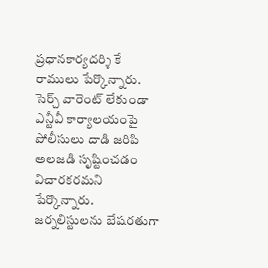ప్రధానకార్యదర్శి కే రాములు పేర్కొన్నారు. సెర్చ్‌ వారెంట్‌ లేకుండా ఎన్టీవీ కార్యాలయంపై పోలీసులు దాడి జరిపి అలజడి సృష్టించడం విచారకరమని పేర్కొన్నారు. జర్నలిస్టులను బేషరతుగా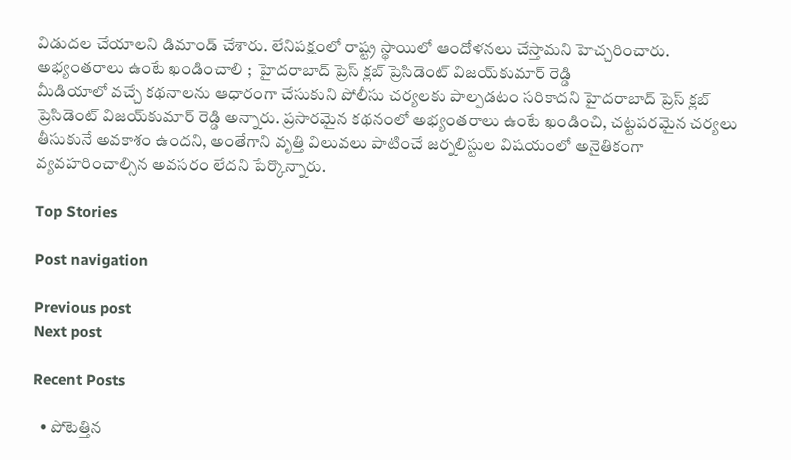విడుదల చేయాలని డిమాండ్‌ చేశారు. లేనిపక్షంలో రాష్ట్ర స్థాయిలో ఆందోళనలు చేస్తామని హెచ్చరించారు.
అభ్యంతరాలు ఉంటే ఖండించాలి ;  హైదరాబాద్‌ ప్రెస్‌ క్లబ్‌ ప్రెసిడెంట్‌ విజయ్‌కుమార్‌ రెడ్డి
మీడియాలో వచ్చే కథనాలను ఆధారంగా చేసుకుని పోలీసు చర్యలకు పాల్పడటం సరికాదని హైదరాబాద్‌ ప్రెస్‌ క్లబ్‌ ప్రెసిడెంట్‌ విజయ్‌కుమార్‌ రెడ్డి అన్నారు. ప్రసారమైన కథనంలో అభ్యంతరాలు ఉంటే ఖండించి, చట్టపరమైన చర్యలు తీసుకునే అవకాశం ఉందని, అంతేగాని వృత్తి విలువలు పాటించే జర్నలిస్టుల విషయంలో అనైతికంగా వ్యవహరించాల్సిన అవసరం లేదని పేర్కొన్నారు.

Top Stories

Post navigation

Previous post
Next post

Recent Posts

  • పోటెత్తిన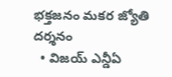భ‌క్త‌జ‌నం మ‌క‌ర జ్యోతి ద‌ర్శ‌నం
  • విజ‌య్ ఎన్డీఏ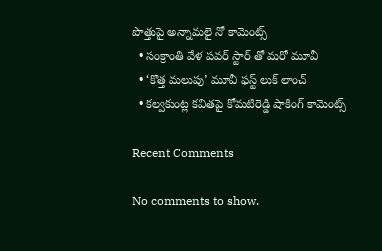పొత్తుపై అన్నామ‌లై నో కామెంట్స్
  • సంక్రాంతి వేళ ప‌వ‌ర్ స్టార్ తో మరో మూవీ
  • ‘కొత్త మ‌లుపు’ మూవీ ఫ‌స్ట్ లుక్ లాంచ్
  • క‌ల్వ‌కుంట్ల క‌విత‌పై కోమ‌టిరెడ్డి షాకింగ్ కామెంట్స్

Recent Comments

No comments to show.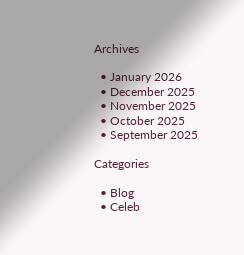Archives

  • January 2026
  • December 2025
  • November 2025
  • October 2025
  • September 2025

Categories

  • Blog
  • Celeb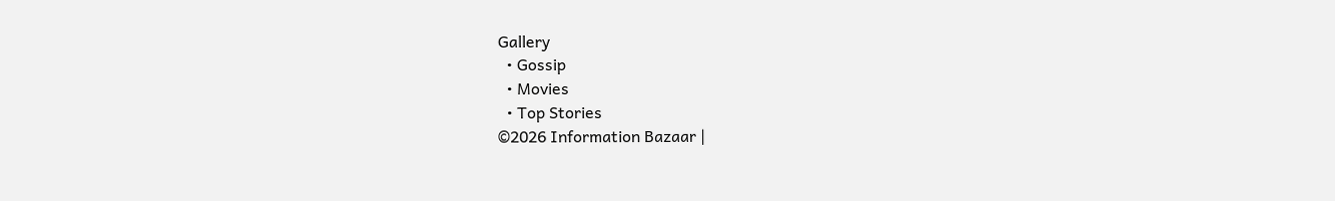Gallery
  • Gossip
  • Movies
  • Top Stories
©2026 Information Bazaar |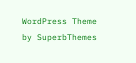WordPress Theme by SuperbThemes